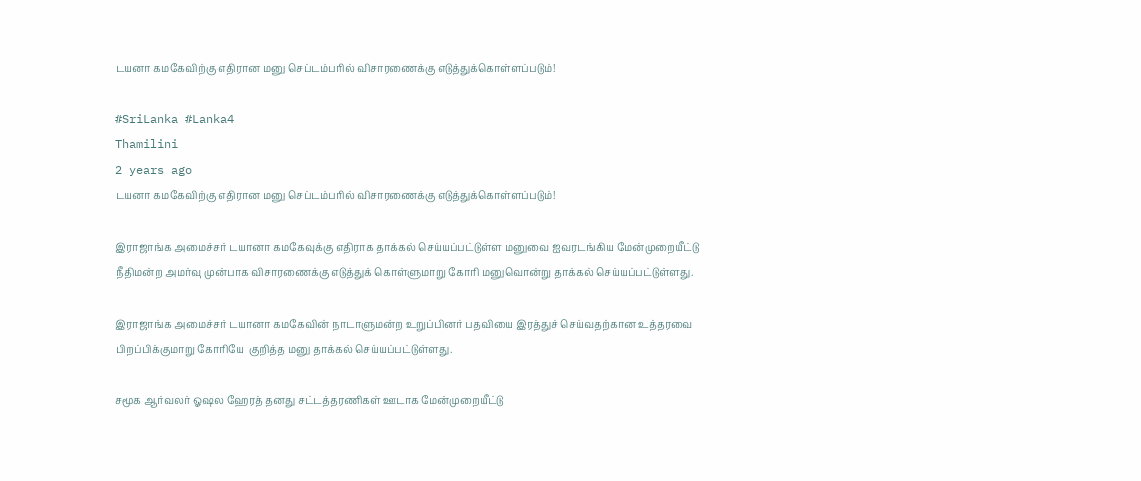டயனா கமகேவிற்கு எதிரான மனு செப்டம்பரில் விசாரணைக்கு எடுத்துக்கொள்ளப்படும்!

#SriLanka #Lanka4
Thamilini
2 years ago
டயனா கமகேவிற்கு எதிரான மனு செப்டம்பரில் விசாரணைக்கு எடுத்துக்கொள்ளப்படும்!

இராஜாங்க அமைச்சர் டயானா கமகேவுக்கு எதிராக தாக்கல் செய்யப்பட்டுள்ள மனுவை ஐவரடங்கிய மேன்முறையீட்டு நீதிமன்ற அமர்வு முன்பாக விசாரணைக்கு எடுத்துக் கொள்ளுமாறு கோரி மனுவொன்று தாக்கல் செய்யப்பட்டுள்ளது.

இராஜாங்க அமைச்சர் டயானா கமகேவின் நாடாளுமன்ற உறுப்பினர் பதவியை இரத்துச் செய்வதற்கான உத்தரவை பிறப்பிக்குமாறு கோரியே  குறித்த மனு தாக்கல் செய்யப்பட்டுள்ளது.

சமூக ஆர்வலர் ஓஷல ஹேரத் தனது சட்டத்தரணிகள் ஊடாக மேன்முறையீட்டு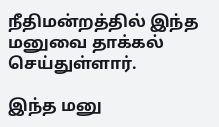நீதிமன்றத்தில் இந்த மனுவை தாக்கல் செய்துள்ளார்.

இந்த மனு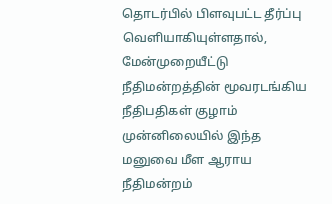தொடர்பில் பிளவுபட்ட தீர்ப்பு வெளியாகியுள்ளதால், மேன்முறையீட்டு நீதிமன்றத்தின் மூவரடங்கிய நீதிபதிகள் குழாம் முன்னிலையில் இந்த மனுவை மீள ஆராய நீதிமன்றம்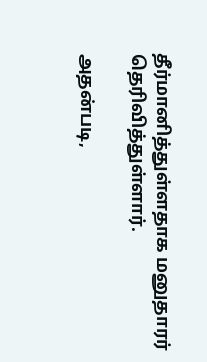தீர்மானித்துள்ளதாக மனுதாரர் தெரிவித்துள்ளார்.

அதன்படி,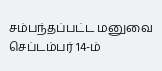சம்பந்தப்பட்ட மனுவை செப்டம்பர் 14-ம்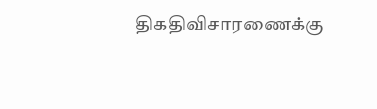திகதிவிசாரணைக்கு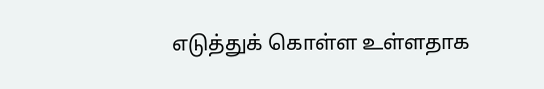எடுத்துக் கொள்ள உள்ளதாக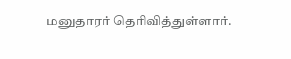மனுதாரர் தெரிவித்துள்ளார்.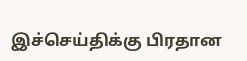இச்செய்திக்கு பிரதான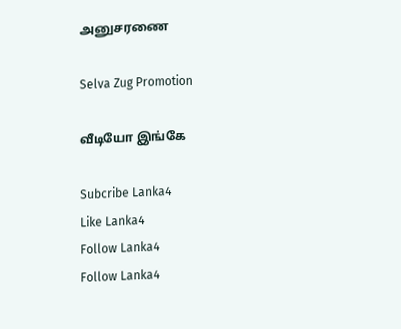அனுசரணை

Selva Zug Promotion

வீடியோ இங்கே

Subcribe Lanka4
Like Lanka4
Follow Lanka4
Follow Lanka4